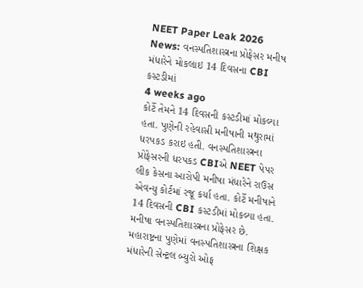NEET Paper Leak 2026 News: વનસ્પતિશાસ્ત્રના પ્રોફેસર મનીષ મંધારેને મોકલાઇ 14 દિવસના CBI કસ્ટડીમાં
4 weeks ago
કોર્ટે તેમને 14 દિવસની કસ્ટડીમાં મોકલ્યા હતા. પુણેની રહેવાસી મનીષાની મથુરામાં ધરપકડ કરાઇ હતી. વનસ્પતિશાસ્ત્રના પ્રોફેસરની ધરપકડ CBIએ NEET પેપર લીક કેસના આરોપી મનીષા મંધારેને રાઉસ એવન્યુ કોર્ટમાં રજૂ કર્યા હતા. કોર્ટે મનીષાને 14 દિવસની CBI કસ્ટડીમાં મોકલ્યા હતા. મનીષા વનસ્પતિશાસ્ત્રના પ્રોફેસર છે. મહારાષ્ટ્રના પુણેમાં વનસ્પતિશાસ્ત્રના શિક્ષક મંધારેની સેન્ટ્રલ બ્યુરો ઓફ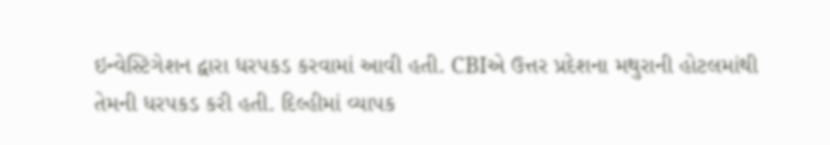ઇન્વેસ્ટિગેશન દ્વારા ધરપકડ કરવામાં આવી હતી. CBIએ ઉત્તર પ્રદેશના મથુરાની હોટલમાંથી તેમની ધરપકડ કરી હતી. દિલ્હીમાં વ્યાપક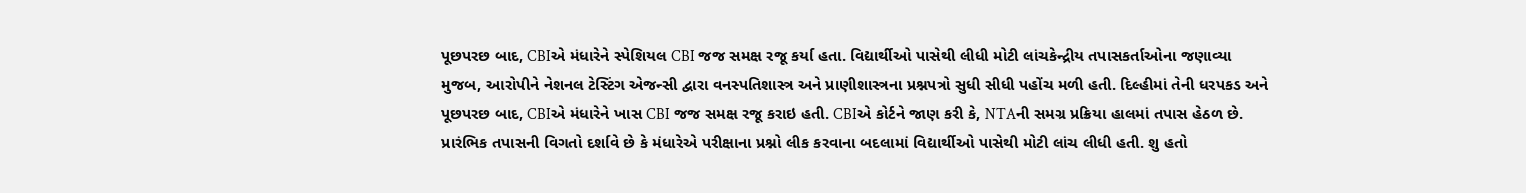પૂછપરછ બાદ, CBIએ મંધારેને સ્પેશિયલ CBI જજ સમક્ષ રજૂ કર્યા હતા. વિદ્યાર્થીઓ પાસેથી લીધી મોટી લાંચકેન્દ્રીય તપાસકર્તાઓના જણાવ્યા મુજબ, આરોપીને નેશનલ ટેસ્ટિંગ એજન્સી દ્વારા વનસ્પતિશાસ્ત્ર અને પ્રાણીશાસ્ત્રના પ્રશ્નપત્રો સુધી સીધી પહોંચ મળી હતી. દિલ્હીમાં તેની ધરપકડ અને પૂછપરછ બાદ, CBIએ મંધારેને ખાસ CBI જજ સમક્ષ રજૂ કરાઇ હતી. CBIએ કોર્ટને જાણ કરી કે, NTAની સમગ્ર પ્રક્રિયા હાલમાં તપાસ હેઠળ છે. પ્રારંભિક તપાસની વિગતો દર્શાવે છે કે મંધારેએ પરીક્ષાના પ્રશ્નો લીક કરવાના બદલામાં વિદ્યાર્થીઓ પાસેથી મોટી લાંચ લીધી હતી. શુ હતો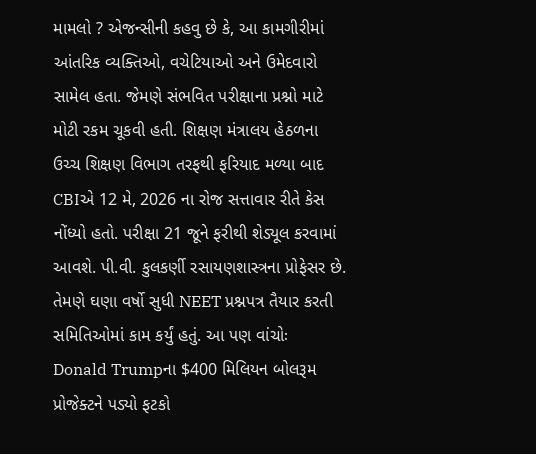મામલો ? એજન્સીની કહવુ છે કે, આ કામગીરીમાં આંતરિક વ્યક્તિઓ, વચેટિયાઓ અને ઉમેદવારો સામેલ હતા. જેમણે સંભવિત પરીક્ષાના પ્રશ્નો માટે મોટી રકમ ચૂકવી હતી. શિક્ષણ મંત્રાલય હેઠળના ઉચ્ચ શિક્ષણ વિભાગ તરફથી ફરિયાદ મળ્યા બાદ CBIએ 12 મે, 2026 ના રોજ સત્તાવાર રીતે કેસ નોંધ્યો હતો. પરીક્ષા 21 જૂને ફરીથી શેડ્યૂલ કરવામાં આવશે. પી.વી. કુલકર્ણી રસાયણશાસ્ત્રના પ્રોફેસર છે. તેમણે ઘણા વર્ષો સુધી NEET પ્રશ્નપત્ર તૈયાર કરતી સમિતિઓમાં કામ કર્યું હતું. આ પણ વાંચોઃ Donald Trumpના $400 મિલિયન બોલરૂમ પ્રોજેક્ટને પડ્યો ફટકો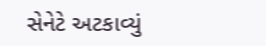સેનેટે અટકાવ્યું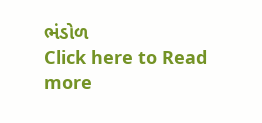ભંડોળ
Click here to Read more